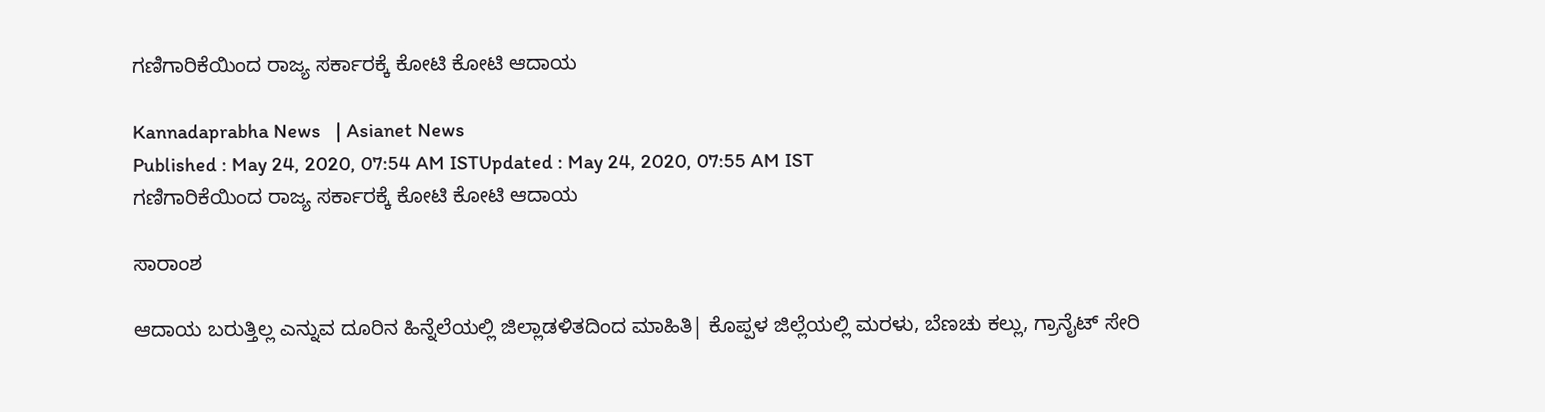ಗಣಿಗಾರಿಕೆಯಿಂದ ರಾಜ್ಯ ಸರ್ಕಾರಕ್ಕೆ ಕೋಟಿ ಕೋಟಿ ಆದಾಯ

Kannadaprabha News   | Asianet News
Published : May 24, 2020, 07:54 AM ISTUpdated : May 24, 2020, 07:55 AM IST
ಗಣಿಗಾರಿಕೆಯಿಂದ ರಾಜ್ಯ ಸರ್ಕಾರಕ್ಕೆ ಕೋಟಿ ಕೋಟಿ ಆದಾಯ

ಸಾರಾಂಶ

ಆದಾಯ ಬರುತ್ತಿಲ್ಲ ಎನ್ನುವ ದೂರಿನ ಹಿನ್ನೆಲೆಯಲ್ಲಿ ಜಿಲ್ಲಾಡಳಿತದಿಂದ ಮಾಹಿತಿ| ಕೊಪ್ಪಳ ಜಿಲ್ಲೆಯಲ್ಲಿ ಮರಳು, ಬೆಣಚು ಕಲ್ಲು, ಗ್ರಾನೈಟ್‌ ಸೇರಿ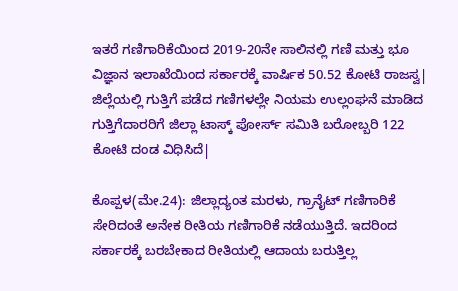ಇತರೆ ಗಣಿಗಾರಿಕೆಯಿಂದ 2019-20ನೇ ಸಾಲಿನಲ್ಲಿ ಗಣಿ ಮತ್ತು ಭೂ ವಿಜ್ಞಾನ ಇಲಾಖೆಯಿಂದ ಸರ್ಕಾರಕ್ಕೆ ವಾರ್ಷಿಕ 50.52 ಕೋಟಿ ರಾಜಸ್ವ| ಜಿಲ್ಲೆಯಲ್ಲಿ ಗುತ್ತಿಗೆ ಪಡೆದ ಗಣಿಗಳಲ್ಲೇ ನಿಯಮ ಉಲ್ಲಂಘನೆ ಮಾಡಿದ ಗುತ್ತಿಗೆದಾರರಿಗೆ ಜಿಲ್ಲಾ ಟಾಸ್ಕ್‌ ಪೋರ್ಸ್‌ ಸಮಿತಿ ಬರೋಬ್ಬರಿ 122 ಕೋಟಿ ದಂಡ ವಿಧಿಸಿದೆ|

ಕೊಪ್ಪಳ(ಮೇ.24): ಜಿಲ್ಲಾದ್ಯಂತ ಮರಳು, ಗ್ರಾನೈಟ್‌ ಗಣಿಗಾರಿಕೆ ಸೇರಿದಂತೆ ಅನೇಕ ರೀತಿಯ ಗಣಿಗಾರಿಕೆ ನಡೆಯುತ್ತಿದೆ. ಇದರಿಂದ ಸರ್ಕಾರಕ್ಕೆ ಬರಬೇಕಾದ ರೀತಿಯಲ್ಲಿ ಆದಾಯ ಬರುತ್ತಿಲ್ಲ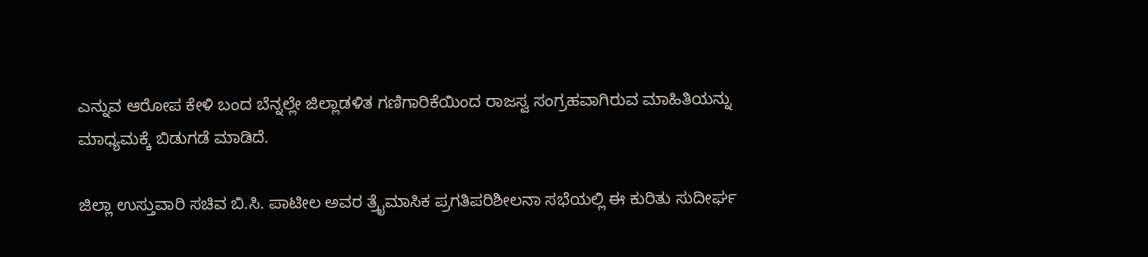ಎನ್ನುವ ಆರೋಪ ಕೇಳಿ ಬಂದ ಬೆನ್ನಲ್ಲೇ ಜಿಲ್ಲಾಡಳಿತ ಗಣಿಗಾರಿಕೆಯಿಂದ ರಾಜಸ್ವ ಸಂಗ್ರಹವಾಗಿರುವ ಮಾಹಿತಿಯನ್ನು ಮಾಧ್ಯಮಕ್ಕೆ ಬಿಡುಗಡೆ ಮಾಡಿದೆ.

ಜಿಲ್ಲಾ ಉಸ್ತುವಾರಿ ಸಚಿವ ಬಿ.ಸಿ. ಪಾಟೀಲ ಅವರ ತ್ರೈಮಾಸಿಕ ಪ್ರಗತಿಪರಿಶೀಲನಾ ಸಭೆಯಲ್ಲಿ ಈ ಕುರಿತು ಸುದೀರ್ಘ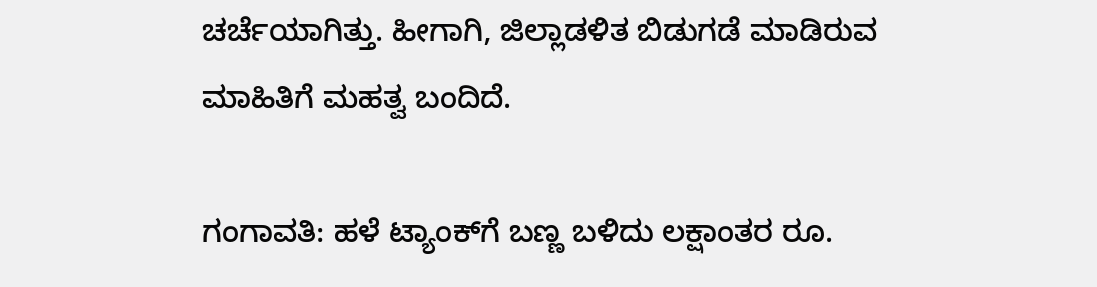ಚರ್ಚೆಯಾಗಿತ್ತು. ಹೀಗಾಗಿ, ಜಿಲ್ಲಾಡಳಿತ ಬಿಡುಗಡೆ ಮಾಡಿರುವ ಮಾಹಿತಿಗೆ ಮಹತ್ವ ಬಂದಿದೆ.

ಗಂಗಾವತಿ: ಹಳೆ ಟ್ಯಾಂಕ್‌ಗೆ ಬಣ್ಣ ಬಳಿದು ಲಕ್ಷಾಂತರ ರೂ.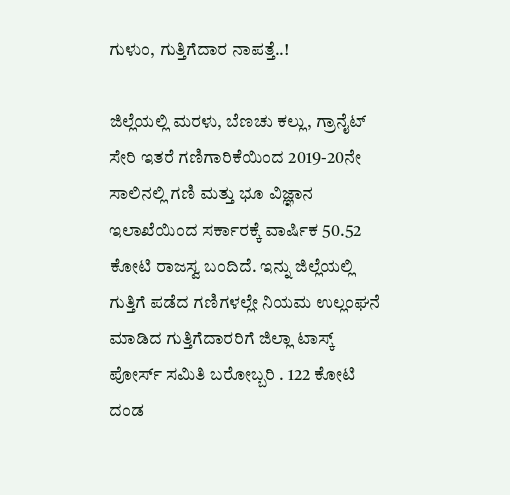ಗುಳುಂ, ಗುತ್ತಿಗೆದಾರ ನಾಪತ್ತೆ..!

ಜಿಲ್ಲೆಯಲ್ಲಿ ಮರಳು, ಬೆಣಚು ಕಲ್ಲು, ಗ್ರಾನೈಟ್‌ ಸೇರಿ ಇತರೆ ಗಣಿಗಾರಿಕೆಯಿಂದ 2019-20ನೇ ಸಾಲಿನಲ್ಲಿ ಗಣಿ ಮತ್ತು ಭೂ ವಿಜ್ಞಾನ ಇಲಾಖೆಯಿಂದ ಸರ್ಕಾರಕ್ಕೆ ವಾರ್ಷಿಕ 50.52 ಕೋಟಿ ರಾಜಸ್ವ ಬಂದಿದೆ. ಇನ್ನು ಜಿಲ್ಲೆಯಲ್ಲಿ ಗುತ್ತಿಗೆ ಪಡೆದ ಗಣಿಗಳಲ್ಲೇ ನಿಯಮ ಉಲ್ಲಂಘನೆ ಮಾಡಿದ ಗುತ್ತಿಗೆದಾರರಿಗೆ ಜಿಲ್ಲಾ ಟಾಸ್ಕ್‌ ಪೋರ್ಸ್‌ ಸಮಿತಿ ಬರೋಬ್ಬರಿ . 122 ಕೋಟಿ ದಂಡ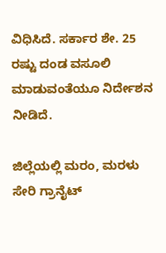ವಿಧಿಸಿದೆ. ಸರ್ಕಾರ ಶೇ. 25 ರಷ್ಟು ದಂಡ ವಸೂಲಿ ಮಾಡುವಂತೆಯೂ ನಿರ್ದೇಶನ ನೀಡಿದೆ.

ಜಿಲ್ಲೆಯಲ್ಲಿ ಮರಂ, ಮರಳು ಸೇರಿ ಗ್ರಾನೈಟ್‌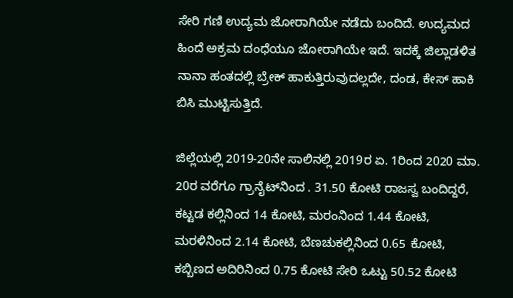ಸೇರಿ ಗಣಿ ಉದ್ಯಮ ಜೋರಾಗಿಯೇ ನಡೆದು ಬಂದಿದೆ. ಉದ್ಯಮದ ಹಿಂದೆ ಅಕ್ರಮ ದಂಧೆಯೂ ಜೋರಾಗಿಯೇ ಇದೆ. ಇದಕ್ಕೆ ಜಿಲ್ಲಾಡಳಿತ ನಾನಾ ಹಂತದಲ್ಲಿ ಬ್ರೇಕ್‌ ಹಾಕುತ್ತಿರುವುದಲ್ಲದೇ, ದಂಡ, ಕೇಸ್‌ ಹಾಕಿ ಬಿಸಿ ಮುಟ್ಟಿಸುತ್ತಿದೆ.

ಜಿಲ್ಲೆಯಲ್ಲಿ 2019-20ನೇ ಸಾಲಿನಲ್ಲಿ 2019ರ ಏ. 1ರಿಂದ 2020 ಮಾ. 20ರ ವರೆಗೂ ಗ್ರಾನೈಟ್‌ನಿಂದ . 31.50 ಕೋಟಿ ರಾಜಸ್ವ ಬಂದಿದ್ದರೆ, ಕಟ್ಟಡ ಕಲ್ಲಿನಿಂದ 14 ಕೋಟಿ, ಮರಂನಿಂದ 1.44 ಕೋಟಿ, ಮರಳಿನಿಂದ 2.14 ಕೋಟಿ, ಬೆಣಚುಕಲ್ಲಿನಿಂದ 0.65 ಕೋಟಿ, ಕಬ್ಬಿಣದ ಅದಿರಿನಿಂದ 0.75 ಕೋಟಿ ಸೇರಿ ಒಟ್ಟು 50.52 ಕೋಟಿ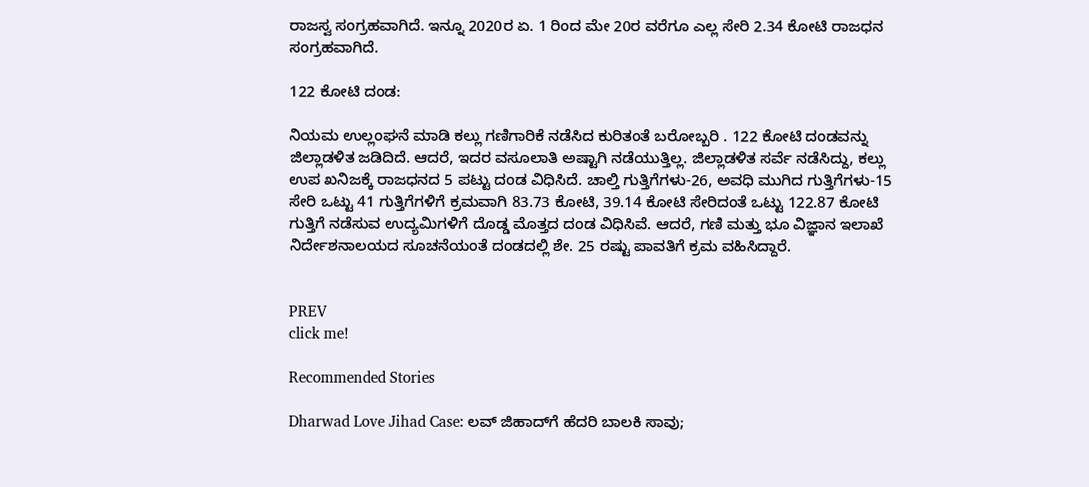ರಾಜಸ್ವ ಸಂಗ್ರಹವಾಗಿದೆ. ಇನ್ನೂ 2020ರ ಏ. 1 ರಿಂದ ಮೇ 20ರ ವರೆಗೂ ಎಲ್ಲ ಸೇರಿ 2.34 ಕೋಟಿ ರಾಜಧನ ಸಂಗ್ರಹವಾಗಿದೆ.

122 ಕೋಟಿ ದಂಡ:

ನಿಯಮ ಉಲ್ಲಂಘನೆ ಮಾಡಿ ಕಲ್ಲು ಗಣಿಗಾರಿಕೆ ನಡೆಸಿದ ಕುರಿತಂತೆ ಬರೋಬ್ಬರಿ . 122 ಕೋಟಿ ದಂಡವನ್ನು ಜಿಲ್ಲಾಡಳಿತ ಜಡಿದಿದೆ. ಆದರೆ, ಇದರ ವಸೂಲಾತಿ ಅಷ್ಟಾಗಿ ನಡೆಯುತ್ತಿಲ್ಲ. ಜಿಲ್ಲಾಡಳಿತ ಸರ್ವೆ ನಡೆಸಿದ್ದು, ಕಲ್ಲು ಉಪ ಖನಿಜಕ್ಕೆ ರಾಜಧನದ 5 ಪಟ್ಟು ದಂಡ ವಿಧಿಸಿದೆ. ಚಾಲ್ತಿ ಗುತ್ತಿಗೆಗಳು-26, ಅವಧಿ ಮುಗಿದ ಗುತ್ತಿಗೆಗಳು-15 ಸೇರಿ ಒಟ್ಟು 41 ಗುತ್ತಿಗೆಗಳಿಗೆ ಕ್ರಮವಾಗಿ 83.73 ಕೋಟಿ, 39.14 ಕೋಟಿ ಸೇರಿದಂತೆ ಒಟ್ಟು 122.87 ಕೋಟಿ ಗುತ್ತಿಗೆ ನಡೆಸುವ ಉದ್ಯಮಿಗಳಿಗೆ ದೊಡ್ಡ ಮೊತ್ತದ ದಂಡ ವಿಧಿಸಿವೆ. ಆದರೆ, ಗಣಿ ಮತ್ತು ಭೂ ವಿಜ್ಞಾನ ಇಲಾಖೆ ನಿರ್ದೇಶನಾಲಯದ ಸೂಚನೆಯಂತೆ ದಂಡದಲ್ಲಿ ಶೇ. 25 ರಷ್ಟು ಪಾವತಿಗೆ ಕ್ರಮ ವಹಿಸಿದ್ದಾರೆ.


PREV
click me!

Recommended Stories

Dharwad Love Jihad Case: ಲವ್ ಜಿಹಾದ್‌ಗೆ ಹೆದರಿ ಬಾಲಕಿ ಸಾವು;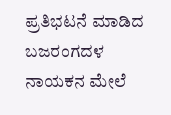ಪ್ರತಿಭಟನೆ ಮಾಡಿದ ಬಜರಂಗದಳ ನಾಯಕನ ಮೇಲೆ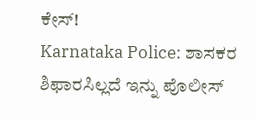ಕೇಸ್!
Karnataka Police: ಶಾಸಕರ ಶಿಫಾರಸಿಲ್ಲದೆ ಇನ್ನು ಪೊಲೀಸ್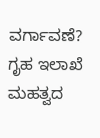ವರ್ಗಾವಣೆ? ಗೃಹ ಇಲಾಖೆ ಮಹತ್ವದ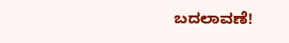ಬದಲಾವಣೆ!